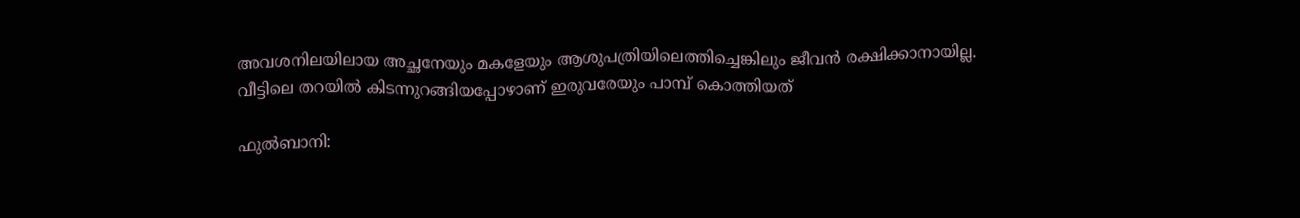അവശനിലയിലായ അച്ഛനേയും മകളേയും ആശുപത്രിയിലെത്തിച്ചെങ്കിലും ജീവൻ രക്ഷിക്കാനായില്ല. വീട്ടിലെ തറയിൽ കിടന്നുറങ്ങിയപ്പോഴാണ് ഇരുവരേയും പാമ്പ് കൊത്തിയത്

ഫുൽബാനി: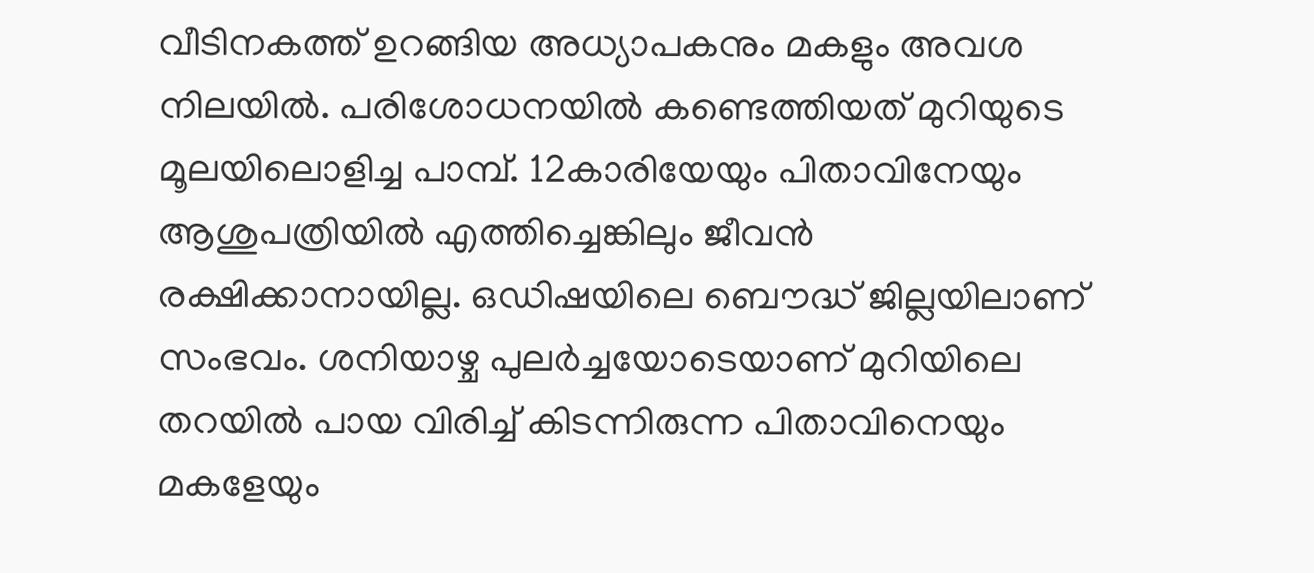വീടിനകത്ത് ഉറങ്ങിയ അധ്യാപകനും മകളും അവശ നിലയിൽ. പരിശോധനയിൽ കണ്ടെത്തിയത് മുറിയുടെ മൂലയിലൊളിച്ച പാമ്പ്. 12കാരിയേയും പിതാവിനേയും ആശുപത്രിയിൽ എത്തിച്ചെങ്കിലും ജീവൻ രക്ഷിക്കാനായില്ല. ഒഡിഷയിലെ ബൌദ്ധ് ജില്ലയിലാണ് സംഭവം. ശനിയാഴ്ച പുലർച്ചയോടെയാണ് മുറിയിലെ തറയിൽ പായ വിരിച്ച് കിടന്നിരുന്ന പിതാവിനെയും മകളേയും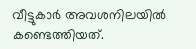വീട്ടുകാർ അവശനിലയിൽ കണ്ടെത്തിയത്.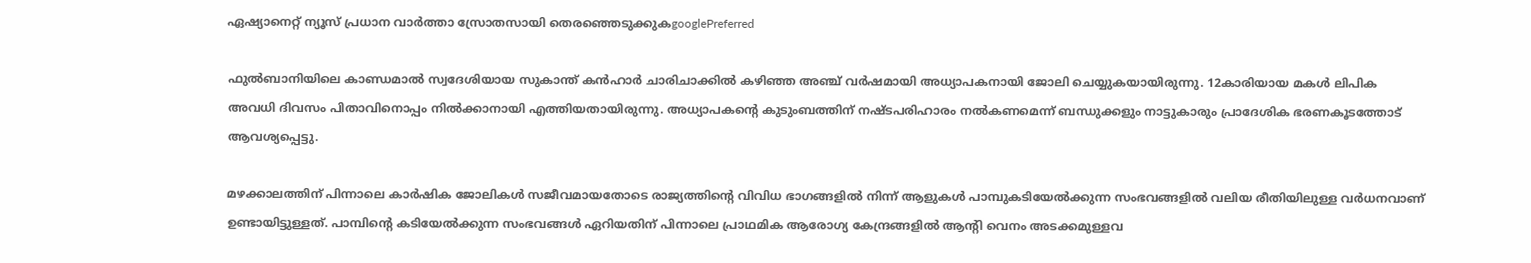ഏഷ്യാനെറ്റ് ന്യൂസ് പ്രധാന വാർത്താ സ്രോതസായി തെരഞ്ഞെടുക്കുകgooglePreferred

ഫുൽബാനിയിലെ കാണ്ഡമാൽ സ്വദേശിയായ സുകാന്ത് കൻഹാർ ചാരിചാക്കിൽ കഴിഞ്ഞ അഞ്ച് വർഷമായി അധ്യാപകനായി ജോലി ചെയ്യുകയായിരുന്നു. 12കാരിയായ മകൾ ലിപിക അവധി ദിവസം പിതാവിനൊപ്പം നിൽക്കാനായി എത്തിയതായിരുന്നു. അധ്യാപകന്റെ കുടുംബത്തിന് നഷ്ടപരിഹാരം നൽകണമെന്ന് ബന്ധുക്കളും നാട്ടുകാരും പ്രാദേശിക ഭരണകൂടത്തോട് ആവശ്യപ്പെട്ടു.

മഴക്കാലത്തിന് പിന്നാലെ കാർഷിക ജോലികൾ സജീവമായതോടെ രാജ്യത്തിന്റെ വിവിധ ഭാഗങ്ങളിൽ നിന്ന് ആളുകൾ പാമ്പുകടിയേൽക്കുന്ന സംഭവങ്ങളിൽ വലിയ രീതിയിലുള്ള വർധനവാണ് ഉണ്ടായിട്ടുള്ളത്. പാമ്പിന്റെ കടിയേൽക്കുന്ന സംഭവങ്ങൾ ഏറിയതിന് പിന്നാലെ പ്രാഥമിക ആരോഗ്യ കേന്ദ്രങ്ങളിൽ ആന്റി വെനം അടക്കമുള്ളവ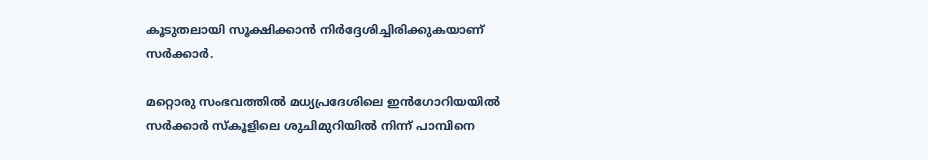കൂടുതലായി സൂക്ഷിക്കാൻ നിർദ്ദേശിച്ചിരിക്കുകയാണ് സർക്കാർ.

മറ്റൊരു സംഭവത്തിൽ മധ്യപ്രദേശിലെ ഇൻഗോറിയയിൽ സർക്കാർ സ്കൂളിലെ ശുചിമുറിയിൽ നിന്ന് പാമ്പിനെ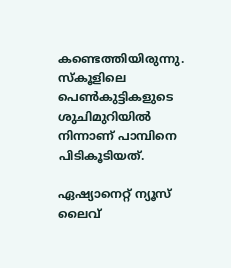കണ്ടെത്തിയിരുന്നു. സ്കൂളിലെ പെൺകുട്ടികളുടെ ശുചിമുറിയിൽ നിന്നാണ് പാമ്പിനെ പിടികൂടിയത്.

ഏഷ്യാനെറ്റ് ന്യൂസ് ലൈവ്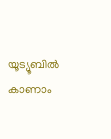യൂട്യൂബിൽ കാണാം